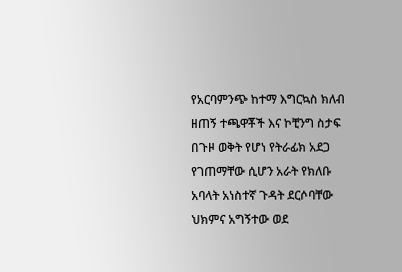የአርባምንጭ ከተማ እግርኳስ ክለብ ዘጠኝ ተጫዋቾች እና ኮቺንግ ስታፍ በጉዞ ወቅት የሆነ የትራፊክ አደጋ የገጠማቸው ሲሆን አራት የክለቡ አባላት አነስተኛ ጉዳት ደርሶባቸው ህክምና አግኝተው ወደ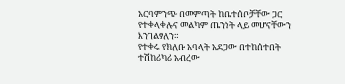አርባምንጭ በመምጣት ከቤተሰቦቻቸው ጋር የተቀላቀሉና መልካም ጤንነት ላይ መሆናቸውን እንገልፃለን።
የተቀሩ የክለቡ አባላት አደጋው በተከሰተበት ተሽከሪካሪ አብረው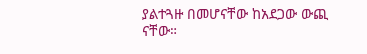ያልተጓዙ በመሆናቸው ከአደጋው ውጪ ናቸው።